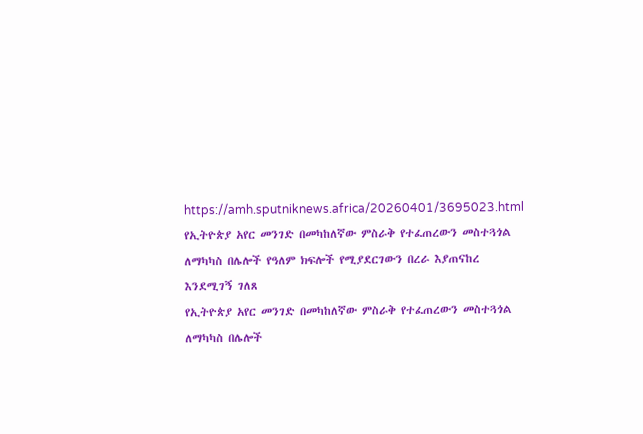https://amh.sputniknews.africa/20260401/3695023.html
የኢትዮጵያ አየር መንገድ በመካከለኛው ምስራቅ የተፈጠረውን መስተጓጎል ለማካካስ በሌሎች የዓለም ክፍሎች የሚያደርገውን በረራ እያጠናከረ እንደሚገኝ ገለጸ
የኢትዮጵያ አየር መንገድ በመካከለኛው ምስራቅ የተፈጠረውን መስተጓጎል ለማካካስ በሌሎች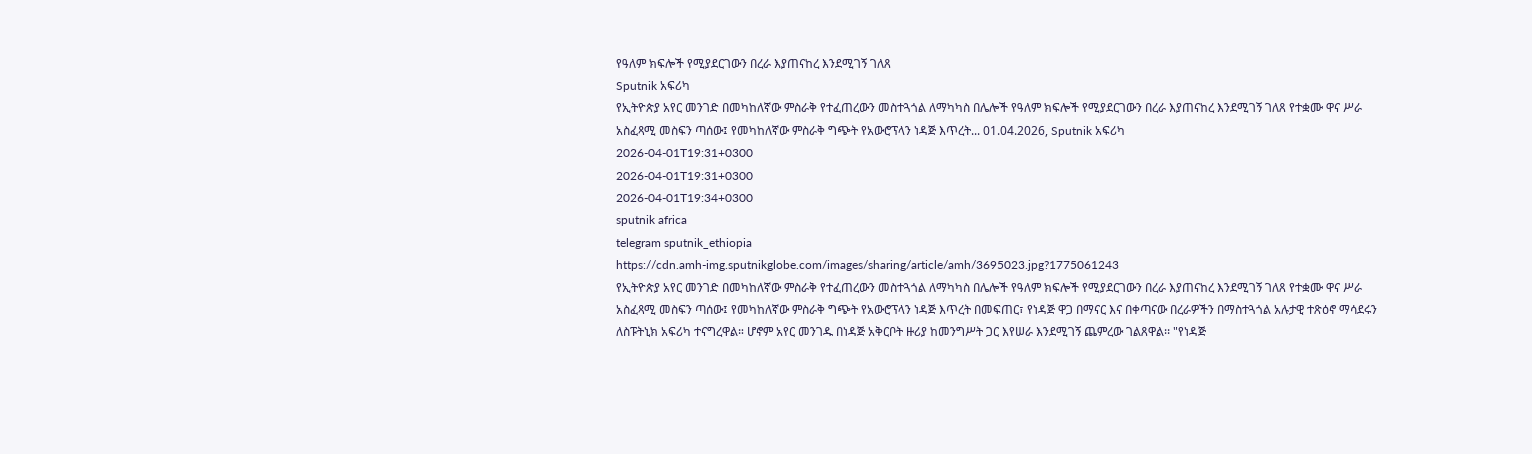የዓለም ክፍሎች የሚያደርገውን በረራ እያጠናከረ እንደሚገኝ ገለጸ
Sputnik አፍሪካ
የኢትዮጵያ አየር መንገድ በመካከለኛው ምስራቅ የተፈጠረውን መስተጓጎል ለማካካስ በሌሎች የዓለም ክፍሎች የሚያደርገውን በረራ እያጠናከረ እንደሚገኝ ገለጸ የተቋሙ ዋና ሥራ አስፈጻሚ መስፍን ጣሰው፤ የመካከለኛው ምስራቅ ግጭት የአውሮፕላን ነዳጅ እጥረት... 01.04.2026, Sputnik አፍሪካ
2026-04-01T19:31+0300
2026-04-01T19:31+0300
2026-04-01T19:34+0300
sputnik africa
telegram sputnik_ethiopia
https://cdn.amh-img.sputnikglobe.com/images/sharing/article/amh/3695023.jpg?1775061243
የኢትዮጵያ አየር መንገድ በመካከለኛው ምስራቅ የተፈጠረውን መስተጓጎል ለማካካስ በሌሎች የዓለም ክፍሎች የሚያደርገውን በረራ እያጠናከረ እንደሚገኝ ገለጸ የተቋሙ ዋና ሥራ አስፈጻሚ መስፍን ጣሰው፤ የመካከለኛው ምስራቅ ግጭት የአውሮፕላን ነዳጅ እጥረት በመፍጠር፣ የነዳጅ ዋጋ በማናር እና በቀጣናው በረራዎችን በማስተጓጎል አሉታዊ ተጽዕኖ ማሳደሩን ለስፑትኒክ አፍሪካ ተናግረዋል። ሆኖም አየር መንገዱ በነዳጅ አቅርቦት ዙሪያ ከመንግሥት ጋር እየሠራ እንደሚገኝ ጨምረው ገልጸዋል፡፡ "የነዳጅ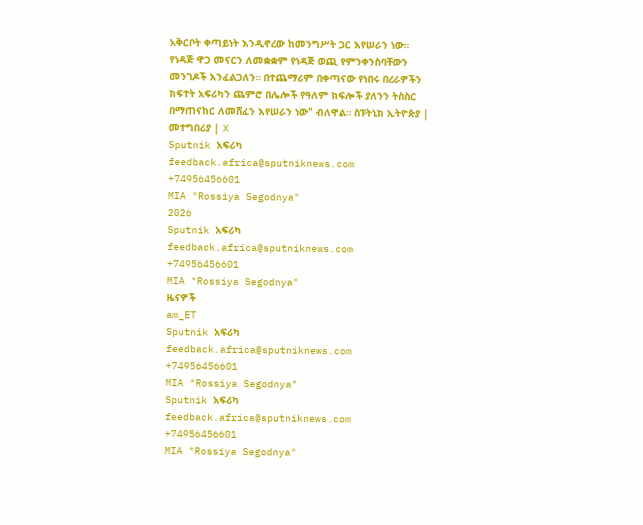አቅርቦት ቀጣይነት እንዲኖረው ከመንግሥት ጋር እየሠራን ነው። የነዳጅ ዋጋ መናርን ለመቋቋም የነዳጅ ወጪ የምንቀንስባቸውን መንገዶች እንፈልጋለን። በተጨማሪም በቀጣናው የነበሩ በረራዎችን ክፍተት አፍሪካን ጨምሮ በሌሎች የዓለም ክፍሎች ያለንን ትስስር በማጠናከር ለመሸፈን እየሠራን ነው" ብለዋል። ስፑትኒክ ኢትዮጵያ | መተግበሪያ | X
Sputnik አፍሪካ
feedback.africa@sputniknews.com
+74956456601
MIA "Rossiya Segodnya"
2026
Sputnik አፍሪካ
feedback.africa@sputniknews.com
+74956456601
MIA "Rossiya Segodnya"
ዜናዎች
am_ET
Sputnik አፍሪካ
feedback.africa@sputniknews.com
+74956456601
MIA "Rossiya Segodnya"
Sputnik አፍሪካ
feedback.africa@sputniknews.com
+74956456601
MIA "Rossiya Segodnya"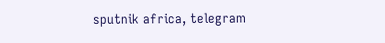sputnik africa, telegram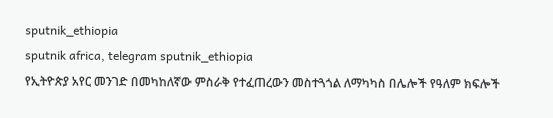sputnik_ethiopia
sputnik africa, telegram sputnik_ethiopia
የኢትዮጵያ አየር መንገድ በመካከለኛው ምስራቅ የተፈጠረውን መስተጓጎል ለማካካስ በሌሎች የዓለም ክፍሎች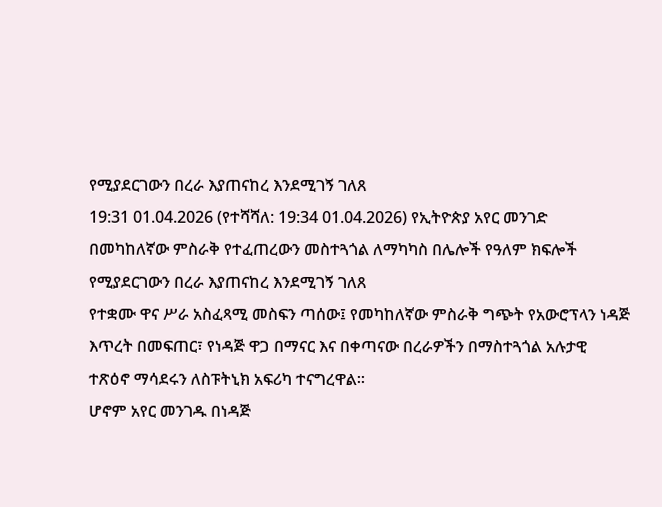የሚያደርገውን በረራ እያጠናከረ እንደሚገኝ ገለጸ
19:31 01.04.2026 (የተሻሻለ: 19:34 01.04.2026) የኢትዮጵያ አየር መንገድ በመካከለኛው ምስራቅ የተፈጠረውን መስተጓጎል ለማካካስ በሌሎች የዓለም ክፍሎች የሚያደርገውን በረራ እያጠናከረ እንደሚገኝ ገለጸ
የተቋሙ ዋና ሥራ አስፈጻሚ መስፍን ጣሰው፤ የመካከለኛው ምስራቅ ግጭት የአውሮፕላን ነዳጅ እጥረት በመፍጠር፣ የነዳጅ ዋጋ በማናር እና በቀጣናው በረራዎችን በማስተጓጎል አሉታዊ ተጽዕኖ ማሳደሩን ለስፑትኒክ አፍሪካ ተናግረዋል።
ሆኖም አየር መንገዱ በነዳጅ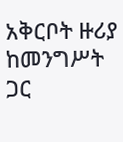አቅርቦት ዙሪያ ከመንግሥት ጋር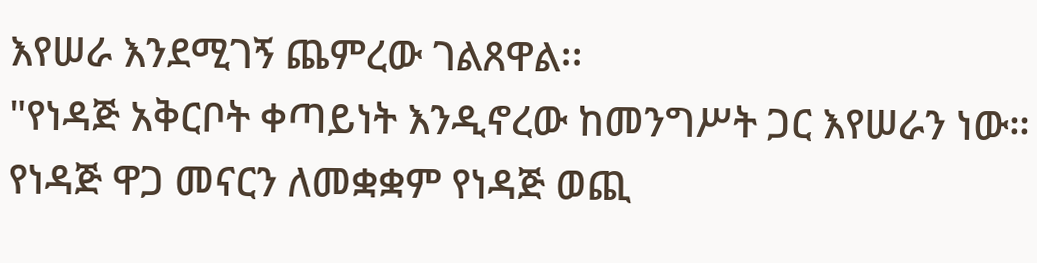እየሠራ እንደሚገኝ ጨምረው ገልጸዋል፡፡
"የነዳጅ አቅርቦት ቀጣይነት እንዲኖረው ከመንግሥት ጋር እየሠራን ነው። የነዳጅ ዋጋ መናርን ለመቋቋም የነዳጅ ወጪ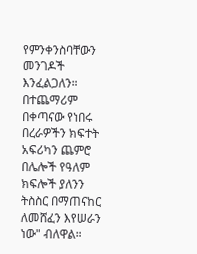የምንቀንስባቸውን መንገዶች እንፈልጋለን። በተጨማሪም በቀጣናው የነበሩ በረራዎችን ክፍተት አፍሪካን ጨምሮ በሌሎች የዓለም ክፍሎች ያለንን ትስስር በማጠናከር ለመሸፈን እየሠራን ነው" ብለዋል።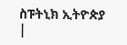ስፑትኒክ ኢትዮጵያ |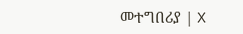መተግበሪያ | X